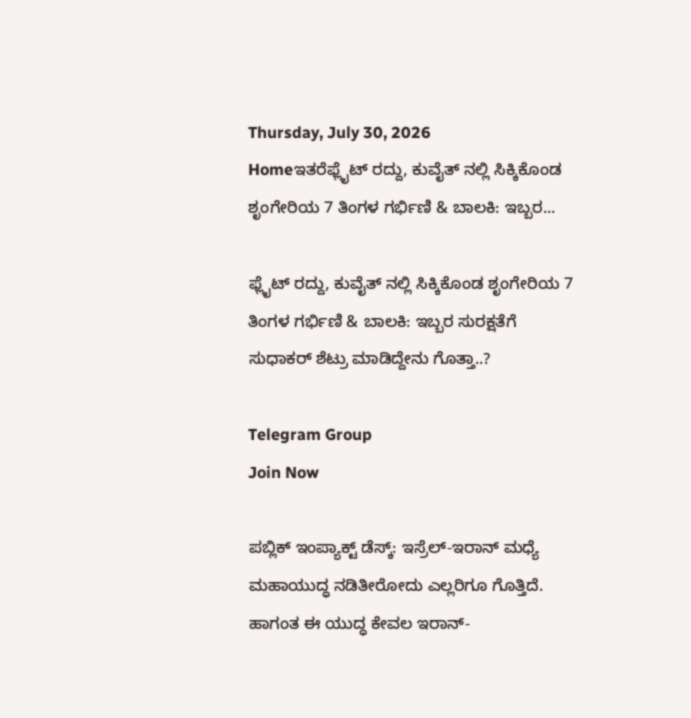Thursday, July 30, 2026
Homeಇತರೆಫ್ಲೈಟ್ ರದ್ದು, ಕುವೈತ್ ನಲ್ಲಿ ಸಿಕ್ಕಿಕೊಂಡ ಶೃಂಗೇರಿಯ 7 ತಿಂಗಳ ಗರ್ಭಿಣಿ & ಬಾಲಕಿ: ಇಬ್ಬರ...

ಫ್ಲೈಟ್ ರದ್ದು, ಕುವೈತ್ ನಲ್ಲಿ ಸಿಕ್ಕಿಕೊಂಡ ಶೃಂಗೇರಿಯ 7 ತಿಂಗಳ ಗರ್ಭಿಣಿ & ಬಾಲಕಿ: ಇಬ್ಬರ ಸುರಕ್ಷತೆಗೆ ಸುಧಾಕರ್ ಶೆಟ್ರು ಮಾಡಿದ್ದೇನು ಗೊತ್ತಾ..?

Telegram Group
Join Now

ಪಬ್ಲಿಕ್ ಇಂಪ್ಯಾಕ್ಟ್ ಡೆಸ್ಕ್: ಇಸ್ರೆಲ್-ಇರಾನ್ ಮಧ್ಯೆ ಮಹಾಯುದ್ಧ ನಡಿತೀರೋದು ಎಲ್ಲರಿಗೂ ಗೊತ್ತಿದೆ. ಹಾಗಂತ ಈ ಯುದ್ಧ ಕೇವಲ ಇರಾನ್-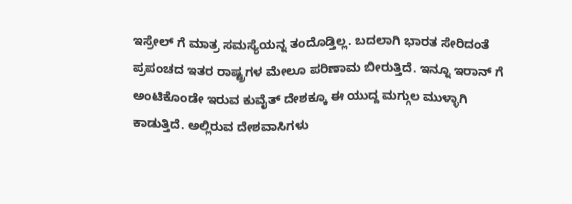ಇಸ್ರೇಲ್ ಗೆ ಮಾತ್ರ ಸಮಸ್ಯೆಯನ್ನ ತಂದೊಡ್ತಿಲ್ಲ. ಬದಲಾಗಿ ಭಾರತ ಸೇರಿದಂತೆ ಪ್ರಪಂಚದ ಇತರ ರಾಷ್ಟ್ರಗಳ ಮೇಲೂ ಪರಿಣಾಮ ಬೀರುತ್ತಿದೆ. ಇನ್ನೂ ಇರಾನ್ ಗೆ ಅಂಟಿಕೊಂಡೇ ಇರುವ ಕುವೈತ್ ದೇಶಕ್ಕೂ ಈ ಯುದ್ದ ಮಗ್ಗುಲ ಮುಳ್ಳಾಗಿ ಕಾಡುತ್ತಿದೆ. ಅಲ್ಲಿರುವ ದೇಶವಾಸಿಗಳು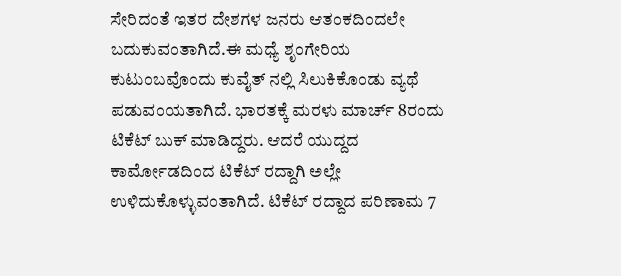ಸೇರಿದಂತೆ ಇತರ ದೇಶಗಳ ಜನರು ಆತಂಕದಿಂದಲೇ ಬದುಕುವಂತಾಗಿದೆ.ಈ ಮಧ್ಯೆ ಶೃಂಗೇರಿಯ ಕುಟುಂಬವೊಂದು ಕುವೈತ್ ನಲ್ಲಿ ಸಿಲುಕಿಕೊಂಡು ವ್ಯಥೆ ಪಡುವಂಯತಾಗಿದೆ. ಭಾರತಕ್ಕೆ ಮರಳು ಮಾರ್ಚ್ 8ರಂದು ಟಿಕೆಟ್ ಬುಕ್ ಮಾಡಿದ್ದರು. ಆದರೆ ಯುದ್ದದ ಕಾರ್ಮೋಡದಿಂದ ಟಿಕೆಟ್ ರದ್ದಾಗಿ ಅಲ್ಲೇ ಉಳಿದುಕೊಳ್ಳುವಂತಾಗಿದೆ. ಟಿಕೆಟ್ ರದ್ದಾದ ಪರಿಣಾಮ 7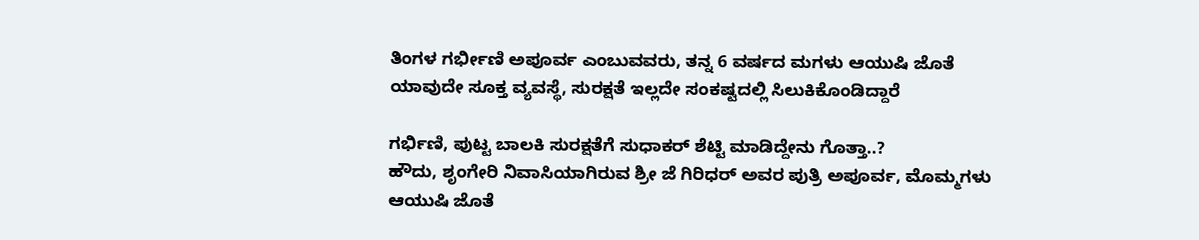ತಿಂಗಳ ಗರ್ಭೀಣಿ ಅಪೂರ್ವ ಎಂಬುವವರು, ತನ್ನ 6 ವರ್ಷದ ಮಗಳು ಆಯುಷಿ ಜೊತೆ ಯಾವುದೇ ಸೂಕ್ತ ವ್ಯವಸ್ಥೆ, ಸುರಕ್ಷತೆ ಇಲ್ಲದೇ ಸಂಕಷ್ಟದಲ್ಲಿ ಸಿಲುಕಿಕೊಂಡಿದ್ದಾರೆ

ಗರ್ಭಿಣಿ, ಪುಟ್ಟ ಬಾಲಕಿ ಸುರಕ್ಷತೆಗೆ ಸುಧಾಕರ್ ಶೆಟ್ಟಿ ಮಾಡಿದ್ದೇನು ಗೊತ್ತಾ..?
ಹೌದು, ಶೃಂಗೇರಿ ನಿವಾಸಿಯಾಗಿರುವ ಶ್ರೀ ಜೆ ಗಿರಿಧರ್ ಅವರ ಪುತ್ರಿ ಅಪೂರ್ವ, ಮೊಮ್ಮಗಳು ಆಯುಷಿ ಜೊತೆ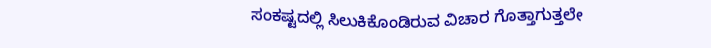ಸಂಕಷ್ಟದಲ್ಲಿ ಸಿಲುಕಿಕೊಂಡಿರುವ ವಿಚಾರ ಗೊತ್ತಾಗುತ್ತಲೇ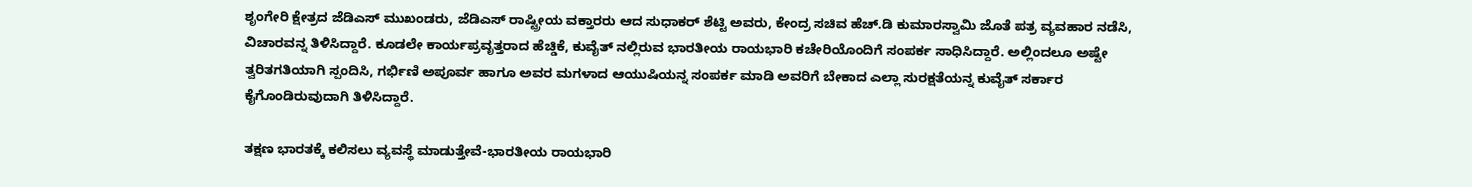ಶೃಂಗೇರಿ ಕ್ಷೇತ್ರದ ಜೆಡಿಎಸ್ ಮುಖಂಡರು, ಜೆಡಿಎಸ್ ರಾಷ್ಟ್ರೀಯ ವಕ್ತಾರರು ಆದ ಸುಧಾಕರ್ ಶೆಟ್ಟಿ ಅವರು, ಕೇಂದ್ರ ಸಚಿವ ಹೆಚ್.ಡಿ ಕುಮಾರಸ್ವಾಮಿ ಜೊತೆ ಪತ್ರ ವ್ಯವಹಾರ ನಡೆಸಿ, ವಿಚಾರವನ್ನ ತಿಳಿಸಿದ್ದಾರೆ. ಕೂಡಲೇ ಕಾರ್ಯಪ್ರವೃತ್ತರಾದ ಹೆಚ್ಡಿಕೆ, ಕುವೈತ್ ನಲ್ಲಿರುವ ಭಾರತೀಯ ರಾಯಭಾರಿ ಕಚೇರಿಯೊಂದಿಗೆ ಸಂಪರ್ಕ ಸಾಧಿಸಿದ್ದಾರೆ. ಅಲ್ಲಿಂದಲೂ ಅಷ್ಟೇ ತ್ವರಿತಗತಿಯಾಗಿ ಸ್ಪಂದಿಸಿ, ಗರ್ಭಿಣಿ ಅಪೂರ್ವ ಹಾಗೂ ಅವರ ಮಗಳಾದ ಆಯುಷಿಯನ್ನ ಸಂಪರ್ಕ ಮಾಡಿ ಅವರಿಗೆ ಬೇಕಾದ ಎಲ್ಲಾ ಸುರಕ್ಷತೆಯನ್ನ ಕುವೈತ್ ಸರ್ಕಾರ ಕೈಗೊಂಡಿರುವುದಾಗಿ ತಿಳಿಸಿದ್ದಾರೆ.

ತಕ್ಷಣ ಭಾರತಕ್ಕೆ ಕಲಿಸಲು ವ್ಯವಸ್ಥೆ ಮಾಡುತ್ತೇವೆ-ಭಾರತೀಯ ರಾಯಭಾರಿ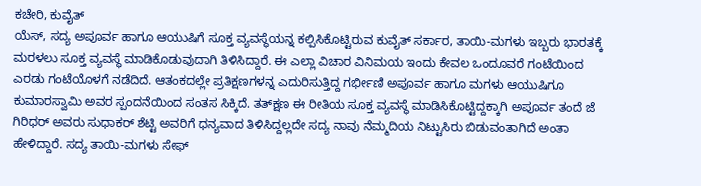ಕಚೇರಿ, ಕುವೈತ್
ಯೆಸ್, ಸದ್ಯ ಅಪೂರ್ವ ಹಾಗೂ ಆಯುಷಿಗೆ ಸೂಕ್ತ ವ್ಯವಸ್ಥೆಯನ್ನ ಕಲ್ಪಿಸಿಕೊಟ್ಟಿರುವ ಕುವೈತ್ ಸರ್ಕಾರ, ತಾಯಿ-ಮಗಳು ಇಬ್ಬರು ಭಾರತಕ್ಕೆ ಮರಳಲು ಸೂಕ್ತ ವ್ಯವಸ್ಥೆ ಮಾಡಿಕೊಡುವುದಾಗಿ ತಿಳಿಸಿದ್ದಾರೆ. ಈ ಎಲ್ಲಾ ವಿಚಾರ ವಿನಿಮಯ ಇಂದು ಕೇವಲ ಒಂದೂವರೆ ಗಂಟೆಯಿಂದ ಎರಡು ಗಂಟೆಯೊಳಗೆ ನಡೆದಿದೆ. ಆತಂಕದಲ್ಲೇ ಪ್ರತಿಕ್ಷಣಗಳನ್ನ ಎದುರಿಸುತ್ತಿದ್ದ ಗರ್ಭೀಣಿ ಅಪೂರ್ವ ಹಾಗೂ ಮಗಳು ಆಯುಷಿಗೂ ಕುಮಾರಸ್ವಾಮಿ ಅವರ ಸ್ಪಂದನೆಯಿಂದ ಸಂತಸ ಸಿಕ್ಕಿದೆ. ತತ್‌ಕ್ಷಣ ಈ ರೀತಿಯ ಸೂಕ್ತ ವ್ಯವಸ್ಥೆ ಮಾಡಿಸಿಕೊಟ್ಟಿದ್ದಕ್ಕಾಗಿ ಅಪೂರ್ವ ತಂದೆ ಜೆ ಗಿರಿಧರ್ ಅವರು ಸುಧಾಕರ್ ಶೆಟ್ಟಿ ಅವರಿಗೆ ಧನ್ಯವಾದ ತಿಳಿಸಿದ್ದಲ್ಲದೇ ಸದ್ಯ ನಾವು ನೆಮ್ಮದಿಯ ನಿಟ್ಟುಸಿರು ಬಿಡುವಂತಾಗಿದೆ ಅಂತಾ ಹೇಳಿದ್ದಾರೆ. ಸದ್ಯ ತಾಯಿ-ಮಗಳು ಸೇಫ್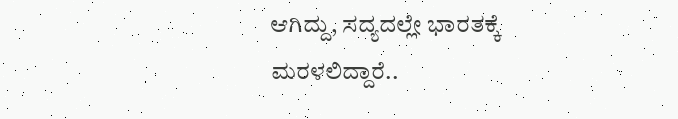ಆಗಿದ್ದು, ಸದ್ಯದಲ್ಲೇ ಭಾರತಕ್ಕೆ ಮರಳಲಿದ್ದಾರೆ..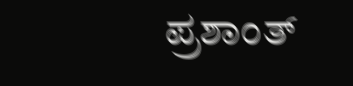ಪ್ರಶಾಂತ್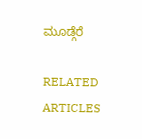ಮೂಡ್ಗೆರೆ

RELATED ARTICLES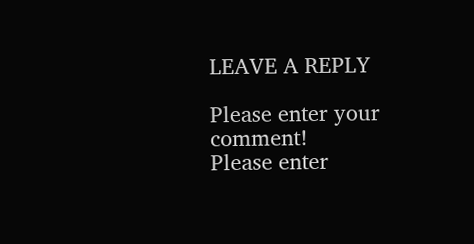LEAVE A REPLY

Please enter your comment!
Please enter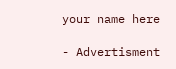your name here

- Advertisment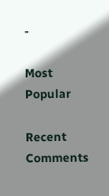-

Most Popular

Recent Comments